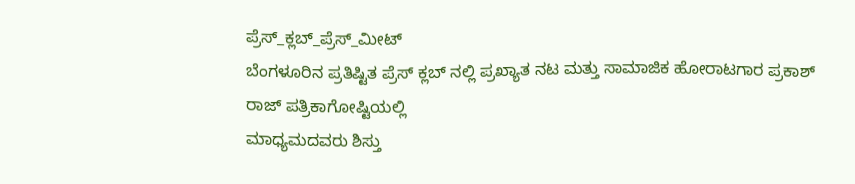ಪ್ರೆಸ್_ಕ್ಲಬ್_ಪ್ರೆಸ್_ಮೀಟ್
ಬೆಂಗಳೂರಿನ ಪ್ರತಿಷ್ಟಿತ ಪ್ರೆಸ್ ಕ್ಲಬ್ ನಲ್ಲಿ ಪ್ರಖ್ಯಾತ ನಟ ಮತ್ತು ಸಾಮಾಜಿಕ ಹೋರಾಟಗಾರ ಪ್ರಕಾಶ್ ರಾಜ್ ಪತ್ರಿಕಾಗೋಷ್ಟಿಯಲ್ಲಿ
ಮಾಧ್ಯಮದವರು ಶಿಸ್ತು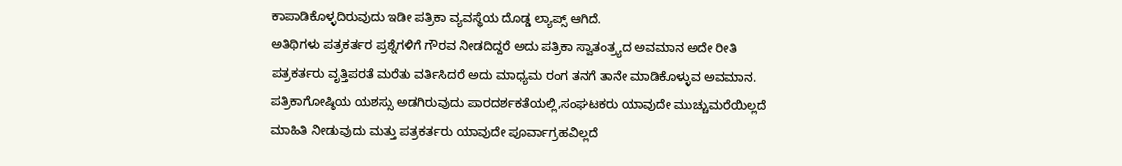ಕಾಪಾಡಿಕೊಳ್ಳದಿರುವುದು ಇಡೀ ಪತ್ರಿಕಾ ವ್ಯವಸ್ಥೆಯ ದೊಡ್ಡ ಲ್ಯಾಪ್ಸ್ ಆಗಿದೆ.
ಅತಿಥಿಗಳು ಪತ್ರಕರ್ತರ ಪ್ರಶ್ನೆಗಳಿಗೆ ಗೌರವ ನೀಡದಿದ್ದರೆ ಅದು ಪತ್ರಿಕಾ ಸ್ವಾತಂತ್ರ್ಯದ ಅವಮಾನ ಅದೇ ರೀತಿ ಪತ್ರಕರ್ತರು ವೃತ್ತಿಪರತೆ ಮರೆತು ವರ್ತಿಸಿದರೆ ಅದು ಮಾಧ್ಯಮ ರಂಗ ತನಗೆ ತಾನೇ ಮಾಡಿಕೊಳ್ಳುವ ಅವಮಾನ.
ಪತ್ರಿಕಾಗೋಷ್ಠಿಯ ಯಶಸ್ಸು ಅಡಗಿರುವುದು ಪಾರದರ್ಶಕತೆಯಲ್ಲಿ,ಸಂಘಟಕರು ಯಾವುದೇ ಮುಚ್ಚುಮರೆಯಿಲ್ಲದೆ ಮಾಹಿತಿ ನೀಡುವುದು ಮತ್ತು ಪತ್ರಕರ್ತರು ಯಾವುದೇ ಪೂರ್ವಾಗ್ರಹವಿಲ್ಲದೆ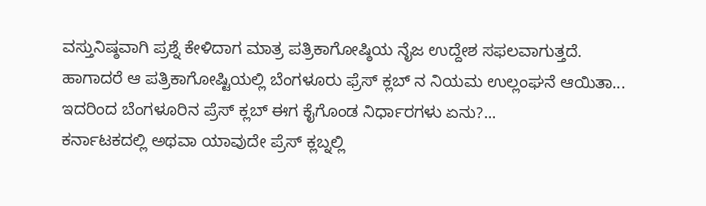ವಸ್ತುನಿಷ್ಠವಾಗಿ ಪ್ರಶ್ನೆ ಕೇಳಿದಾಗ ಮಾತ್ರ ಪತ್ರಿಕಾಗೋಷ್ಠಿಯ ನೈಜ ಉದ್ದೇಶ ಸಫಲವಾಗುತ್ತದೆ.
ಹಾಗಾದರೆ ಆ ಪತ್ರಿಕಾಗೋಷ್ಟಿಯಲ್ಲಿ ಬೆಂಗಳೂರು ಫ್ರೆಸ್ ಕ್ಲಬ್ ನ ನಿಯಮ ಉಲ್ಲಂಘನೆ ಆಯಿತಾ...
ಇದರಿಂದ ಬೆಂಗಳೂರಿನ ಪ್ರೆಸ್ ಕ್ಲಬ್ ಈಗ ಕೈಗೊಂಡ ನಿರ್ಧಾರಗಳು ಏನು?...
ಕರ್ನಾಟಕದಲ್ಲಿ ಅಥವಾ ಯಾವುದೇ ಪ್ರೆಸ್ ಕ್ಲಬ್ನಲ್ಲಿ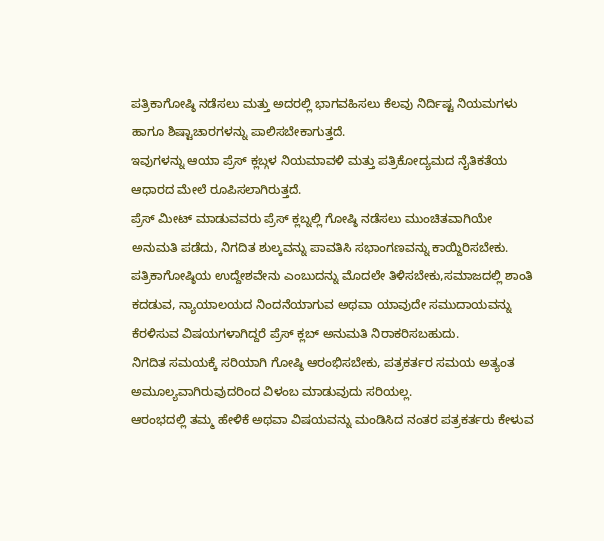ಪತ್ರಿಕಾಗೋಷ್ಠಿ ನಡೆಸಲು ಮತ್ತು ಅದರಲ್ಲಿ ಭಾಗವಹಿಸಲು ಕೆಲವು ನಿರ್ದಿಷ್ಟ ನಿಯಮಗಳು ಹಾಗೂ ಶಿಷ್ಟಾಚಾರಗಳನ್ನು ಪಾಲಿಸಬೇಕಾಗುತ್ತದೆ.
ಇವುಗಳನ್ನು ಆಯಾ ಪ್ರೆಸ್ ಕ್ಲಬ್ಗಳ ನಿಯಮಾವಳಿ ಮತ್ತು ಪತ್ರಿಕೋದ್ಯಮದ ನೈತಿಕತೆಯ ಆಧಾರದ ಮೇಲೆ ರೂಪಿಸಲಾಗಿರುತ್ತದೆ.
ಪ್ರೆಸ್ ಮೀಟ್ ಮಾಡುವವರು ಪ್ರೆಸ್ ಕ್ಲಬ್ನಲ್ಲಿ ಗೋಷ್ಠಿ ನಡೆಸಲು ಮುಂಚಿತವಾಗಿಯೇ ಅನುಮತಿ ಪಡೆದು, ನಿಗದಿತ ಶುಲ್ಕವನ್ನು ಪಾವತಿಸಿ ಸಭಾಂಗಣವನ್ನು ಕಾಯ್ದಿರಿಸಬೇಕು.
ಪತ್ರಿಕಾಗೋಷ್ಠಿಯ ಉದ್ದೇಶವೇನು ಎಂಬುದನ್ನು ಮೊದಲೇ ತಿಳಿಸಬೇಕು,ಸಮಾಜದಲ್ಲಿ ಶಾಂತಿ ಕದಡುವ, ನ್ಯಾಯಾಲಯದ ನಿಂದನೆಯಾಗುವ ಅಥವಾ ಯಾವುದೇ ಸಮುದಾಯವನ್ನು ಕೆರಳಿಸುವ ವಿಷಯಗಳಾಗಿದ್ದರೆ ಪ್ರೆಸ್ ಕ್ಲಬ್ ಅನುಮತಿ ನಿರಾಕರಿಸಬಹುದು.
ನಿಗದಿತ ಸಮಯಕ್ಕೆ ಸರಿಯಾಗಿ ಗೋಷ್ಠಿ ಆರಂಭಿಸಬೇಕು, ಪತ್ರಕರ್ತರ ಸಮಯ ಅತ್ಯಂತ ಅಮೂಲ್ಯವಾಗಿರುವುದರಿಂದ ವಿಳಂಬ ಮಾಡುವುದು ಸರಿಯಲ್ಲ.
ಆರಂಭದಲ್ಲಿ ತಮ್ಮ ಹೇಳಿಕೆ ಅಥವಾ ವಿಷಯವನ್ನು ಮಂಡಿಸಿದ ನಂತರ ಪತ್ರಕರ್ತರು ಕೇಳುವ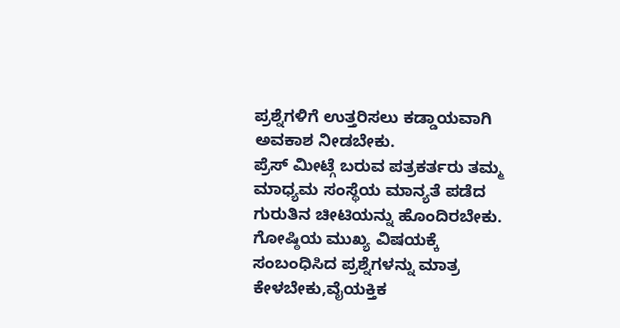ಪ್ರಶ್ನೆಗಳಿಗೆ ಉತ್ತರಿಸಲು ಕಡ್ಡಾಯವಾಗಿ ಅವಕಾಶ ನೀಡಬೇಕು.
ಪ್ರೆಸ್ ಮೀಟ್ಗೆ ಬರುವ ಪತ್ರಕರ್ತರು ತಮ್ಮ ಮಾಧ್ಯಮ ಸಂಸ್ಥೆಯ ಮಾನ್ಯತೆ ಪಡೆದ ಗುರುತಿನ ಚೀಟಿಯನ್ನು ಹೊಂದಿರಬೇಕು.
ಗೋಷ್ಠಿಯ ಮುಖ್ಯ ವಿಷಯಕ್ಕೆ ಸಂಬಂಧಿಸಿದ ಪ್ರಶ್ನೆಗಳನ್ನು ಮಾತ್ರ ಕೇಳಬೇಕು,ವೈಯಕ್ತಿಕ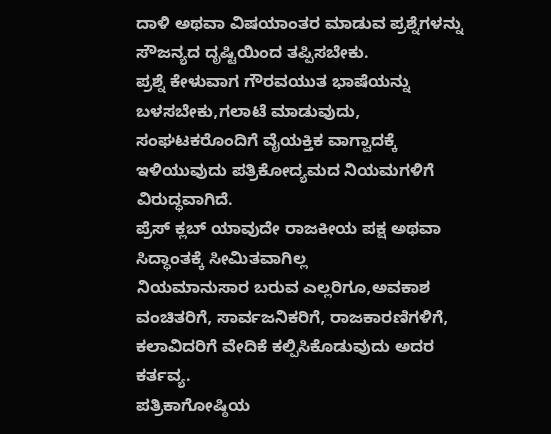ದಾಳಿ ಅಥವಾ ವಿಷಯಾಂತರ ಮಾಡುವ ಪ್ರಶ್ನೆಗಳನ್ನು ಸೌಜನ್ಯದ ದೃಷ್ಟಿಯಿಂದ ತಪ್ಪಿಸಬೇಕು.
ಪ್ರಶ್ನೆ ಕೇಳುವಾಗ ಗೌರವಯುತ ಭಾಷೆಯನ್ನು ಬಳಸಬೇಕು,ಗಲಾಟೆ ಮಾಡುವುದು, ಸಂಘಟಕರೊಂದಿಗೆ ವೈಯಕ್ತಿಕ ವಾಗ್ವಾದಕ್ಕೆ ಇಳಿಯುವುದು ಪತ್ರಿಕೋದ್ಯಮದ ನಿಯಮಗಳಿಗೆ ವಿರುದ್ಧವಾಗಿದೆ.
ಪ್ರೆಸ್ ಕ್ಲಬ್ ಯಾವುದೇ ರಾಜಕೀಯ ಪಕ್ಷ ಅಥವಾ ಸಿದ್ಧಾಂತಕ್ಕೆ ಸೀಮಿತವಾಗಿಲ್ಲ
ನಿಯಮಾನುಸಾರ ಬರುವ ಎಲ್ಲರಿಗೂ,ಅವಕಾಶ ವಂಚಿತರಿಗೆ, ಸಾರ್ವಜನಿಕರಿಗೆ, ರಾಜಕಾರಣಿಗಳಿಗೆ, ಕಲಾವಿದರಿಗೆ ವೇದಿಕೆ ಕಲ್ಪಿಸಿಕೊಡುವುದು ಅದರ ಕರ್ತವ್ಯ.
ಪತ್ರಿಕಾಗೋಷ್ಠಿಯ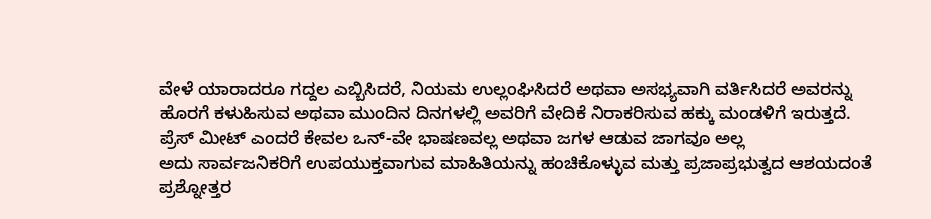ವೇಳೆ ಯಾರಾದರೂ ಗದ್ದಲ ಎಬ್ಬಿಸಿದರೆ, ನಿಯಮ ಉಲ್ಲಂಘಿಸಿದರೆ ಅಥವಾ ಅಸಭ್ಯವಾಗಿ ವರ್ತಿಸಿದರೆ ಅವರನ್ನು ಹೊರಗೆ ಕಳುಹಿಸುವ ಅಥವಾ ಮುಂದಿನ ದಿನಗಳಲ್ಲಿ ಅವರಿಗೆ ವೇದಿಕೆ ನಿರಾಕರಿಸುವ ಹಕ್ಕು ಮಂಡಳಿಗೆ ಇರುತ್ತದೆ.
ಪ್ರೆಸ್ ಮೀಟ್ ಎಂದರೆ ಕೇವಲ ಒನ್-ವೇ ಭಾಷಣವಲ್ಲ ಅಥವಾ ಜಗಳ ಆಡುವ ಜಾಗವೂ ಅಲ್ಲ
ಅದು ಸಾರ್ವಜನಿಕರಿಗೆ ಉಪಯುಕ್ತವಾಗುವ ಮಾಹಿತಿಯನ್ನು ಹಂಚಿಕೊಳ್ಳುವ ಮತ್ತು ಪ್ರಜಾಪ್ರಭುತ್ವದ ಆಶಯದಂತೆ ಪ್ರಶ್ನೋತ್ತರ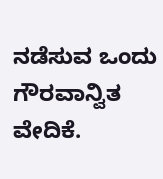ನಡೆಸುವ ಒಂದು ಗೌರವಾನ್ವಿತ ವೇದಿಕೆ.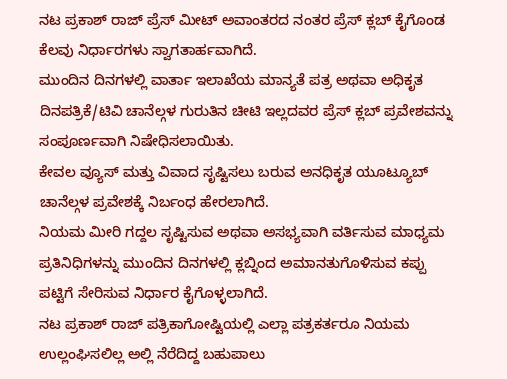ನಟ ಪ್ರಕಾಶ್ ರಾಜ್ ಪ್ರೆಸ್ ಮೀಟ್ ಅವಾಂತರದ ನಂತರ ಪ್ರೆಸ್ ಕ್ಲಬ್ ಕೈಗೊಂಡ ಕೆಲವು ನಿರ್ಧಾರಗಳು ಸ್ವಾಗತಾರ್ಹವಾಗಿದೆ.
ಮುಂದಿನ ದಿನಗಳಲ್ಲಿ ವಾರ್ತಾ ಇಲಾಖೆಯ ಮಾನ್ಯತೆ ಪತ್ರ ಅಥವಾ ಅಧಿಕೃತ ದಿನಪತ್ರಿಕೆ/ಟಿವಿ ಚಾನೆಲ್ಗಳ ಗುರುತಿನ ಚೀಟಿ ಇಲ್ಲದವರ ಪ್ರೆಸ್ ಕ್ಲಬ್ ಪ್ರವೇಶವನ್ನು ಸಂಪೂರ್ಣವಾಗಿ ನಿಷೇಧಿಸಲಾಯಿತು.
ಕೇವಲ ವ್ಯೂಸ್ ಮತ್ತು ವಿವಾದ ಸೃಷ್ಟಿಸಲು ಬರುವ ಅನಧಿಕೃತ ಯೂಟ್ಯೂಬ್ ಚಾನೆಲ್ಗಳ ಪ್ರವೇಶಕ್ಕೆ ನಿರ್ಬಂಧ ಹೇರಲಾಗಿದೆ.
ನಿಯಮ ಮೀರಿ ಗದ್ದಲ ಸೃಷ್ಟಿಸುವ ಅಥವಾ ಅಸಭ್ಯವಾಗಿ ವರ್ತಿಸುವ ಮಾಧ್ಯಮ ಪ್ರತಿನಿಧಿಗಳನ್ನು ಮುಂದಿನ ದಿನಗಳಲ್ಲಿ ಕ್ಲಬ್ನಿಂದ ಅಮಾನತುಗೊಳಿಸುವ ಕಪ್ಪು ಪಟ್ಟಿಗೆ ಸೇರಿಸುವ ನಿರ್ಧಾರ ಕೈಗೊಳ್ಳಲಾಗಿದೆ.
ನಟ ಪ್ರಕಾಶ್ ರಾಜ್ ಪತ್ರಿಕಾಗೋಷ್ಟಿಯಲ್ಲಿ ಎಲ್ಲಾ ಪತ್ರಕರ್ತರೂ ನಿಯಮ ಉಲ್ಲಂಘಿಸಲಿಲ್ಲ ಅಲ್ಲಿ ನೆರೆದಿದ್ದ ಬಹುಪಾಲು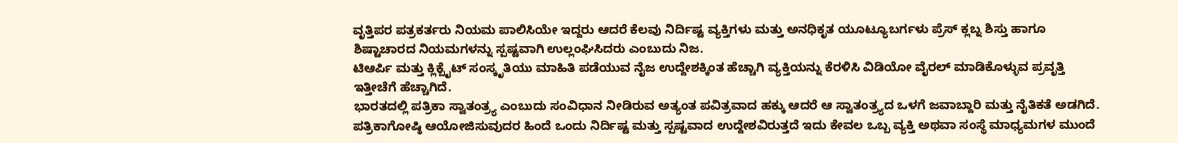ವೃತ್ತಿಪರ ಪತ್ರಕರ್ತರು ನಿಯಮ ಪಾಲಿಸಿಯೇ ಇದ್ದರು ಆದರೆ ಕೆಲವು ನಿರ್ದಿಷ್ಟ ವ್ಯಕ್ತಿಗಳು ಮತ್ತು ಅನಧಿಕೃತ ಯೂಟ್ಯೂಬರ್ಗಳು ಪ್ರೆಸ್ ಕ್ಲಬ್ನ ಶಿಸ್ತು ಹಾಗೂ ಶಿಷ್ಟಾಚಾರದ ನಿಯಮಗಳನ್ನು ಸ್ಪಷ್ಟವಾಗಿ ಉಲ್ಲಂಘಿಸಿದರು ಎಂಬುದು ನಿಜ.
ಟಿಆರ್ಪಿ ಮತ್ತು ಕ್ಲಿಕ್ಬೈಟ್ ಸಂಸ್ಕೃತಿಯು ಮಾಹಿತಿ ಪಡೆಯುವ ನೈಜ ಉದ್ದೇಶಕ್ಕಿಂತ ಹೆಚ್ಚಾಗಿ ವ್ಯಕ್ತಿಯನ್ನು ಕೆರಳಿಸಿ ವಿಡಿಯೋ ವೈರಲ್ ಮಾಡಿಕೊಳ್ಳುವ ಪ್ರವೃತ್ತಿ ಇತ್ತೀಚೆಗೆ ಹೆಚ್ಚಾಗಿದೆ.
ಭಾರತದಲ್ಲಿ ಪತ್ರಿಕಾ ಸ್ವಾತಂತ್ರ್ಯ ಎಂಬುದು ಸಂವಿಧಾನ ನೀಡಿರುವ ಅತ್ಯಂತ ಪವಿತ್ರವಾದ ಹಕ್ಕು ಆದರೆ ಆ ಸ್ವಾತಂತ್ರ್ಯದ ಒಳಗೆ ಜವಾಬ್ದಾರಿ ಮತ್ತು ನೈತಿಕತೆ ಅಡಗಿದೆ.
ಪತ್ರಿಕಾಗೋಷ್ಠಿ ಆಯೋಜಿಸುವುದರ ಹಿಂದೆ ಒಂದು ನಿರ್ದಿಷ್ಟ ಮತ್ತು ಸ್ಪಷ್ಟವಾದ ಉದ್ದೇಶವಿರುತ್ತದೆ ಇದು ಕೇವಲ ಒಬ್ಬ ವ್ಯಕ್ತಿ ಅಥವಾ ಸಂಸ್ಥೆ ಮಾಧ್ಯಮಗಳ ಮುಂದೆ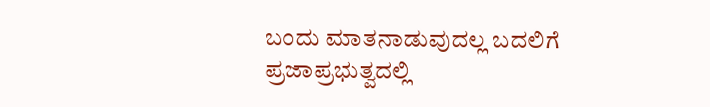ಬಂದು ಮಾತನಾಡುವುದಲ್ಲ ಬದಲಿಗೆ ಪ್ರಜಾಪ್ರಭುತ್ವದಲ್ಲಿ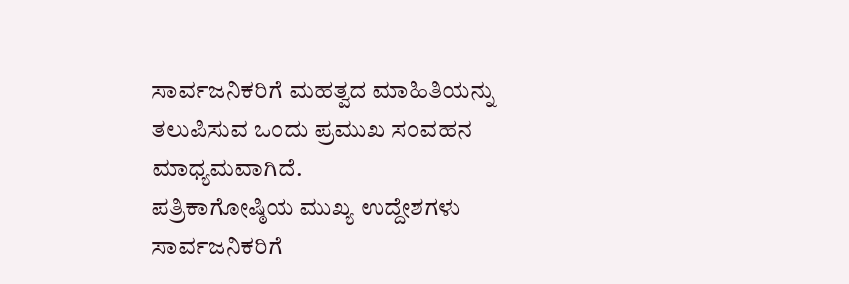ಸಾರ್ವಜನಿಕರಿಗೆ ಮಹತ್ವದ ಮಾಹಿತಿಯನ್ನು ತಲುಪಿಸುವ ಒಂದು ಪ್ರಮುಖ ಸಂವಹನ ಮಾಧ್ಯಮವಾಗಿದೆ.
ಪತ್ರಿಕಾಗೋಷ್ಠಿಯ ಮುಖ್ಯ ಉದ್ದೇಶಗಳು ಸಾರ್ವಜನಿಕರಿಗೆ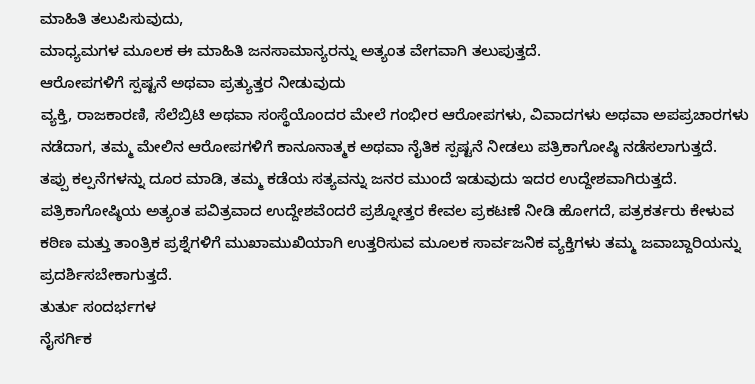ಮಾಹಿತಿ ತಲುಪಿಸುವುದು,
ಮಾಧ್ಯಮಗಳ ಮೂಲಕ ಈ ಮಾಹಿತಿ ಜನಸಾಮಾನ್ಯರನ್ನು ಅತ್ಯಂತ ವೇಗವಾಗಿ ತಲುಪುತ್ತದೆ.
ಆರೋಪಗಳಿಗೆ ಸ್ಪಷ್ಟನೆ ಅಥವಾ ಪ್ರತ್ಯುತ್ತರ ನೀಡುವುದು
ವ್ಯಕ್ತಿ, ರಾಜಕಾರಣಿ, ಸೆಲೆಬ್ರಿಟಿ ಅಥವಾ ಸಂಸ್ಥೆಯೊಂದರ ಮೇಲೆ ಗಂಭೀರ ಆರೋಪಗಳು, ವಿವಾದಗಳು ಅಥವಾ ಅಪಪ್ರಚಾರಗಳು ನಡೆದಾಗ, ತಮ್ಮ ಮೇಲಿನ ಆರೋಪಗಳಿಗೆ ಕಾನೂನಾತ್ಮಕ ಅಥವಾ ನೈತಿಕ ಸ್ಪಷ್ಟನೆ ನೀಡಲು ಪತ್ರಿಕಾಗೋಷ್ಠಿ ನಡೆಸಲಾಗುತ್ತದೆ.
ತಪ್ಪು ಕಲ್ಪನೆಗಳನ್ನು ದೂರ ಮಾಡಿ, ತಮ್ಮ ಕಡೆಯ ಸತ್ಯವನ್ನು ಜನರ ಮುಂದೆ ಇಡುವುದು ಇದರ ಉದ್ದೇಶವಾಗಿರುತ್ತದೆ.
ಪತ್ರಿಕಾಗೋಷ್ಠಿಯ ಅತ್ಯಂತ ಪವಿತ್ರವಾದ ಉದ್ದೇಶವೆಂದರೆ ಪ್ರಶ್ನೋತ್ತರ ಕೇವಲ ಪ್ರಕಟಣೆ ನೀಡಿ ಹೋಗದೆ, ಪತ್ರಕರ್ತರು ಕೇಳುವ ಕಠಿಣ ಮತ್ತು ತಾಂತ್ರಿಕ ಪ್ರಶ್ನೆಗಳಿಗೆ ಮುಖಾಮುಖಿಯಾಗಿ ಉತ್ತರಿಸುವ ಮೂಲಕ ಸಾರ್ವಜನಿಕ ವ್ಯಕ್ತಿಗಳು ತಮ್ಮ ಜವಾಬ್ದಾರಿಯನ್ನು ಪ್ರದರ್ಶಿಸಬೇಕಾಗುತ್ತದೆ.
ತುರ್ತು ಸಂದರ್ಭಗಳ
ನೈಸರ್ಗಿಕ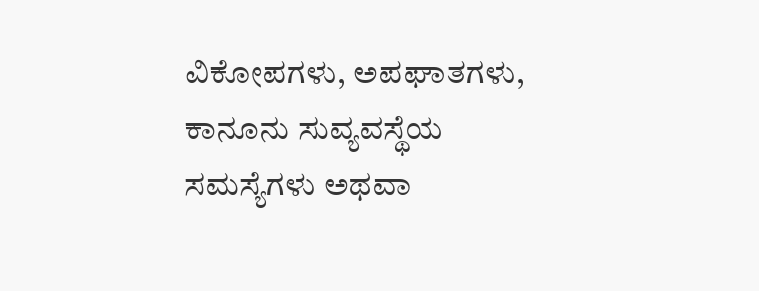ವಿಕೋಪಗಳು, ಅಪಘಾತಗಳು, ಕಾನೂನು ಸುವ್ಯವಸ್ಥೆಯ ಸಮಸ್ಯೆಗಳು ಅಥವಾ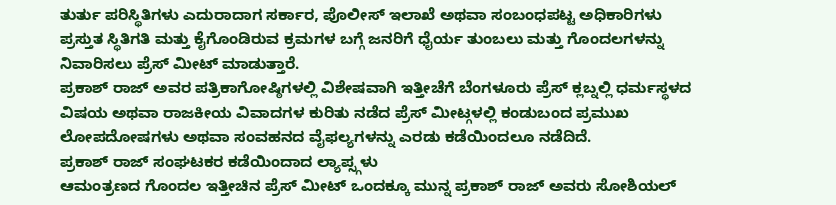ತುರ್ತು ಪರಿಸ್ಥಿತಿಗಳು ಎದುರಾದಾಗ ಸರ್ಕಾರ, ಪೊಲೀಸ್ ಇಲಾಖೆ ಅಥವಾ ಸಂಬಂಧಪಟ್ಟ ಅಧಿಕಾರಿಗಳು ಪ್ರಸ್ತುತ ಸ್ಥಿತಿಗತಿ ಮತ್ತು ಕೈಗೊಂಡಿರುವ ಕ್ರಮಗಳ ಬಗ್ಗೆ ಜನರಿಗೆ ಧೈರ್ಯ ತುಂಬಲು ಮತ್ತು ಗೊಂದಲಗಳನ್ನು ನಿವಾರಿಸಲು ಪ್ರೆಸ್ ಮೀಟ್ ಮಾಡುತ್ತಾರೆ.
ಪ್ರಕಾಶ್ ರಾಜ್ ಅವರ ಪತ್ರಿಕಾಗೋಷ್ಠಿಗಳಲ್ಲಿ ವಿಶೇಷವಾಗಿ ಇತ್ತೀಚೆಗೆ ಬೆಂಗಳೂರು ಪ್ರೆಸ್ ಕ್ಲಬ್ನಲ್ಲಿ ಧರ್ಮಸ್ಥಳದ ವಿಷಯ ಅಥವಾ ರಾಜಕೀಯ ವಿವಾದಗಳ ಕುರಿತು ನಡೆದ ಪ್ರೆಸ್ ಮೀಟ್ಗಳಲ್ಲಿ ಕಂಡುಬಂದ ಪ್ರಮುಖ ಲೋಪದೋಷಗಳು ಅಥವಾ ಸಂವಹನದ ವೈಫಲ್ಯಗಳನ್ನು ಎರಡು ಕಡೆಯಿಂದಲೂ ನಡೆದಿದೆ.
ಪ್ರಕಾಶ್ ರಾಜ್ ಸಂಘಟಕರ ಕಡೆಯಿಂದಾದ ಲ್ಯಾಪ್ಸ್ಗಳು
ಆಮಂತ್ರಣದ ಗೊಂದಲ ಇತ್ತೀಚಿನ ಪ್ರೆಸ್ ಮೀಟ್ ಒಂದಕ್ಕೂ ಮುನ್ನ ಪ್ರಕಾಶ್ ರಾಜ್ ಅವರು ಸೋಶಿಯಲ್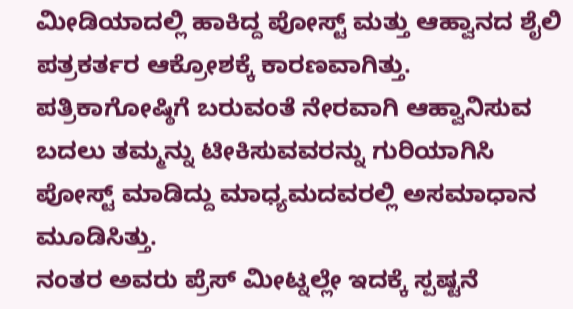ಮೀಡಿಯಾದಲ್ಲಿ ಹಾಕಿದ್ದ ಪೋಸ್ಟ್ ಮತ್ತು ಆಹ್ವಾನದ ಶೈಲಿ ಪತ್ರಕರ್ತರ ಆಕ್ರೋಶಕ್ಕೆ ಕಾರಣವಾಗಿತ್ತು.
ಪತ್ರಿಕಾಗೋಷ್ಠಿಗೆ ಬರುವಂತೆ ನೇರವಾಗಿ ಆಹ್ವಾನಿಸುವ ಬದಲು ತಮ್ಮನ್ನು ಟೀಕಿಸುವವರನ್ನು ಗುರಿಯಾಗಿಸಿ ಪೋಸ್ಟ್ ಮಾಡಿದ್ದು ಮಾಧ್ಯಮದವರಲ್ಲಿ ಅಸಮಾಧಾನ ಮೂಡಿಸಿತ್ತು.
ನಂತರ ಅವರು ಪ್ರೆಸ್ ಮೀಟ್ನಲ್ಲೇ ಇದಕ್ಕೆ ಸ್ಪಷ್ಟನೆ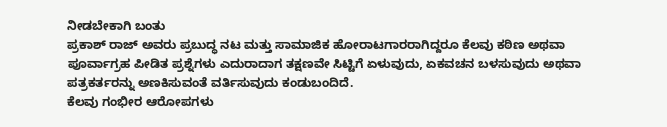ನೀಡಬೇಕಾಗಿ ಬಂತು
ಪ್ರಕಾಶ್ ರಾಜ್ ಅವರು ಪ್ರಬುದ್ಧ ನಟ ಮತ್ತು ಸಾಮಾಜಿಕ ಹೋರಾಟಗಾರರಾಗಿದ್ದರೂ ಕೆಲವು ಕಠಿಣ ಅಥವಾ ಪೂರ್ವಾಗ್ರಹ ಪೀಡಿತ ಪ್ರಶ್ನೆಗಳು ಎದುರಾದಾಗ ತಕ್ಷಣವೇ ಸಿಟ್ಟಿಗೆ ಏಳುವುದು, ಏಕವಚನ ಬಳಸುವುದು ಅಥವಾ ಪತ್ರಕರ್ತರನ್ನು ಅಣಕಿಸುವಂತೆ ವರ್ತಿಸುವುದು ಕಂಡುಬಂದಿದೆ.
ಕೆಲವು ಗಂಭೀರ ಆರೋಪಗಳು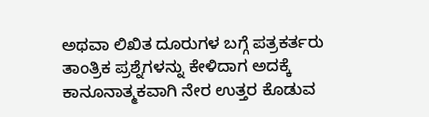ಅಥವಾ ಲಿಖಿತ ದೂರುಗಳ ಬಗ್ಗೆ ಪತ್ರಕರ್ತರು ತಾಂತ್ರಿಕ ಪ್ರಶ್ನೆಗಳನ್ನು ಕೇಳಿದಾಗ ಅದಕ್ಕೆ ಕಾನೂನಾತ್ಮಕವಾಗಿ ನೇರ ಉತ್ತರ ಕೊಡುವ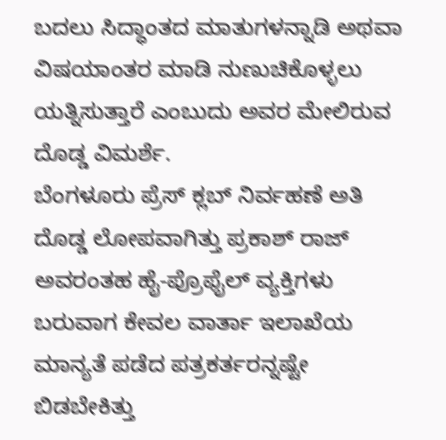ಬದಲು ಸಿದ್ಧಾಂತದ ಮಾತುಗಳನ್ನಾಡಿ ಅಥವಾ ವಿಷಯಾಂತರ ಮಾಡಿ ನುಣುಚಿಕೊಳ್ಳಲು ಯತ್ನಿಸುತ್ತಾರೆ ಎಂಬುದು ಅವರ ಮೇಲಿರುವ ದೊಡ್ಡ ವಿಮರ್ಶೆ.
ಬೆಂಗಳೂರು ಪ್ರೆಸ್ ಕ್ಲಬ್ ನಿರ್ವಹಣೆ ಅತಿ ದೊಡ್ಡ ಲೋಪವಾಗಿತ್ತು ಪ್ರಕಾಶ್ ರಾಜ್ ಅವರಂತಹ ಹೈ-ಪ್ರೊಫೈಲ್ ವ್ಯಕ್ತಿಗಳು ಬರುವಾಗ ಕೇವಲ ವಾರ್ತಾ ಇಲಾಖೆಯ ಮಾನ್ಯತೆ ಪಡೆದ ಪತ್ರಕರ್ತರನ್ನಷ್ಟೇ ಬಿಡಬೇಕಿತ್ತು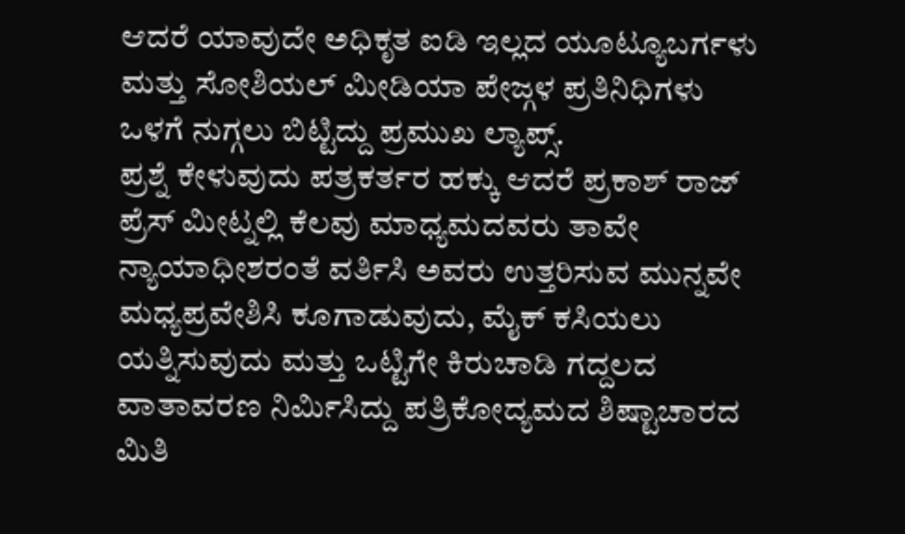ಆದರೆ ಯಾವುದೇ ಅಧಿಕೃತ ಐಡಿ ಇಲ್ಲದ ಯೂಟ್ಯೂಬರ್ಗಳು ಮತ್ತು ಸೋಶಿಯಲ್ ಮೀಡಿಯಾ ಪೇಜ್ಗಳ ಪ್ರತಿನಿಧಿಗಳು ಒಳಗೆ ನುಗ್ಗಲು ಬಿಟ್ಟಿದ್ದು ಪ್ರಮುಖ ಲ್ಯಾಪ್ಸ್.
ಪ್ರಶ್ನೆ ಕೇಳುವುದು ಪತ್ರಕರ್ತರ ಹಕ್ಕು ಆದರೆ ಪ್ರಕಾಶ್ ರಾಜ್ ಪ್ರೆಸ್ ಮೀಟ್ನಲ್ಲಿ ಕೆಲವು ಮಾಧ್ಯಮದವರು ತಾವೇ ನ್ಯಾಯಾಧೀಶರಂತೆ ವರ್ತಿಸಿ ಅವರು ಉತ್ತರಿಸುವ ಮುನ್ನವೇ ಮಧ್ಯಪ್ರವೇಶಿಸಿ ಕೂಗಾಡುವುದು, ಮೈಕ್ ಕಸಿಯಲು ಯತ್ನಿಸುವುದು ಮತ್ತು ಒಟ್ಟಿಗೇ ಕಿರುಚಾಡಿ ಗದ್ದಲದ ವಾತಾವರಣ ನಿರ್ಮಿಸಿದ್ದು ಪತ್ರಿಕೋದ್ಯಮದ ಶಿಷ್ಟಾಚಾರದ ಮಿತಿ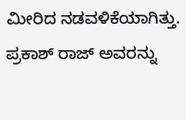ಮೀರಿದ ನಡವಳಿಕೆಯಾಗಿತ್ತು.
ಪ್ರಕಾಶ್ ರಾಜ್ ಅವರನ್ನು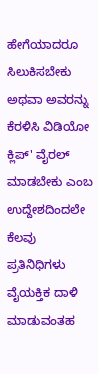ಹೇಗೆಯಾದರೂ ಸಿಲುಕಿಸಬೇಕು ಅಥವಾ ಅವರನ್ನು ಕೆರಳಿಸಿ ವಿಡಿಯೋ ಕ್ಲಿಪ್' ವೈರಲ್ ಮಾಡಬೇಕು ಎಂಬ ಉದ್ದೇಶದಿಂದಲೇ ಕೆಲವು ಪ್ರತಿನಿಧಿಗಳು ವೈಯಕ್ತಿಕ ದಾಳಿ ಮಾಡುವಂತಹ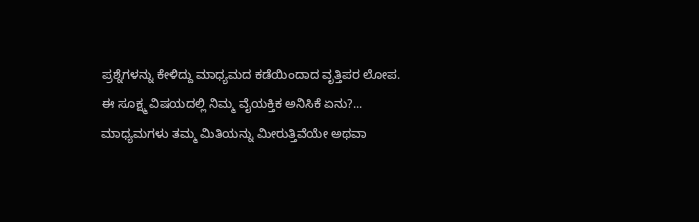ಪ್ರಶ್ನೆಗಳನ್ನು ಕೇಳಿದ್ದು ಮಾಧ್ಯಮದ ಕಡೆಯಿಂದಾದ ವೃತ್ತಿಪರ ಲೋಪ.
ಈ ಸೂಕ್ಷ್ಮ ವಿಷಯದಲ್ಲಿ ನಿಮ್ಮ ವೈಯಕ್ತಿಕ ಅನಿಸಿಕೆ ಏನು?... ಮಾಧ್ಯಮಗಳು ತಮ್ಮ ಮಿತಿಯನ್ನು ಮೀರುತ್ತಿವೆಯೇ ಅಥವಾ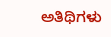ಅತಿಥಿಗಳು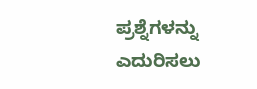ಪ್ರಶ್ನೆಗಳನ್ನು ಎದುರಿಸಲು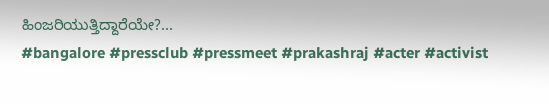ಹಿಂಜರಿಯುತ್ತಿದ್ದಾರೆಯೇ?...
#bangalore #pressclub #pressmeet #prakashraj #acter #activist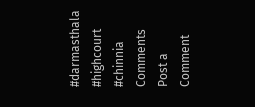#darmasthala #highcourt #chinnia
Comments
Post a Comment